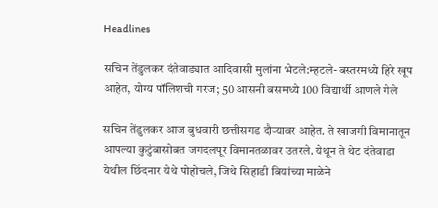Headlines

सचिन तेंडुलकर दंतेवाड्यात आदिवासी मुलांना भेटले:म्हटले- बस्तरमध्ये हिरे खूप आहेत, योग्य पॉलिशची गरज; 50 आसनी बसमध्ये 100 विद्यार्थी आणले गेले

सचिन तेंडुलकर आज बुधवारी छत्तीसगड दौऱ्यावर आहेत. ते खाजगी विमानातून आपल्या कुटुंबासोबत जगदलपूर विमानतळावर उतरले. येथून ते थेट दंतेवाडा येथील छिंदनार येथे पोहोचले, जिथे सिहाडी बियांच्या माळेने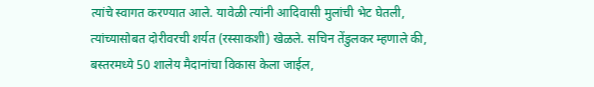त्यांचे स्वागत करण्यात आले. यावेळी त्यांनी आदिवासी मुलांची भेट घेतली, त्यांच्यासोबत दोरीवरची शर्यत (रस्साकशी) खेळले. सचिन तेंडुलकर म्हणाले की, बस्तरमध्ये 50 शालेय मैदानांचा विकास केला जाईल,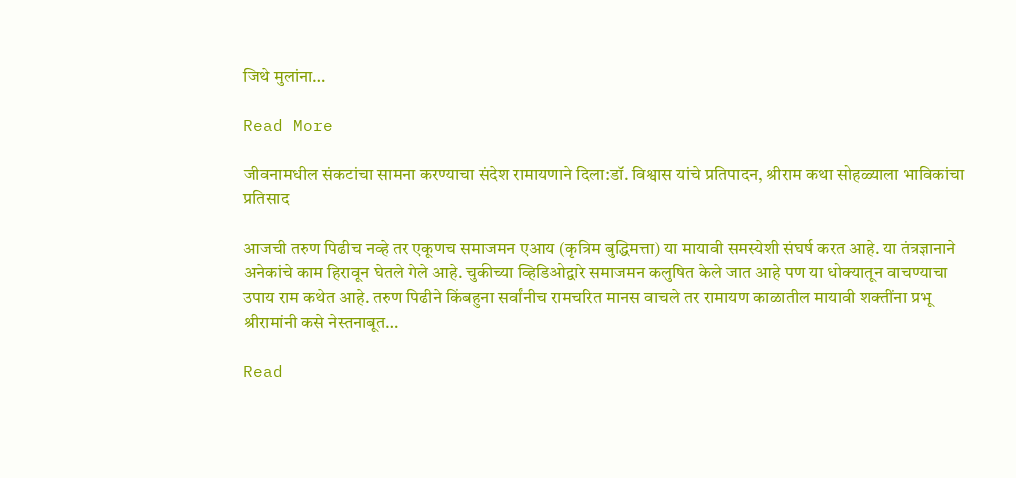जिथे मुलांना…

Read More

जीवनामधील संकटांचा सामना करण्याचा संदेश रामायणाने दिला:डॉ. विश्वास यांचे प्रतिपादन, श्रीराम कथा सोहळ्याला भाविकांचा प्रतिसाद

आजची तरुण पिढीच नव्हे तर एकूणच समाजमन एआय (कृत्रिम बुद्धिमत्ता) या मायावी समस्येशी संघर्ष करत आहे. या तंत्रज्ञानाने अनेकांचे काम हिरावून घेतले गेले आहे. चुकीच्या व्हिडिओद्वारे समाजमन कलुषित केले जात आहे पण या धोक्यातून वाचण्याचा उपाय राम कथेत आहे. तरुण पिढीने किंबहुना सर्वांनीच रामचरित मानस वाचले तर रामायण काळातील मायावी शक्तींना प्रभू श्रीरामांनी कसे नेस्तनाबूत…

Read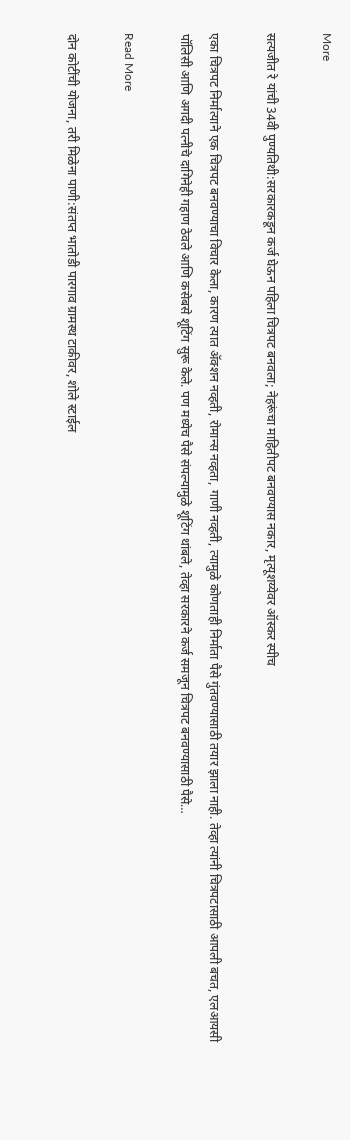More

सत्यजीत रे यांची 34वी पुण्यतिथी:सरकारकडून कर्ज घेऊन पहिला चित्रपट बनवला; नेहरूंचा माहितीपट बनवण्यास नकार, मृत्यूशय्येवर ऑस्कर स्पीच

एका चित्रपट निर्मात्याने एक चित्रपट बनवण्याचा विचार केला, कारण त्यात ॲक्शन नव्हती, रोमान्स नव्हता, गाणी नव्हती, त्यामुळे कोणताही निर्माता पैसे गुंतवण्यासाठी तयार झाला नाही. तेव्हा त्यांनी चित्रपटासाठी आपली बचत, एलआयसी पॉलिसी आणि अगदी पत्नीचे दागिनेही गहाण ठेवले आणि कसेबसे शूटिंग सुरू केले. पण मध्येच पैसे संपल्यामुळे शूटिंग थांबले, तेव्हा सरकारने कर्ज समजून चित्रपट बनवण्यासाठी पैसे…

Read More

दोन कोटींची योजना, तरी मिळेना पाणी:संतप्त भातोडी पारगाव ग्रामस्थ टाकीवर, शोले स्टाईल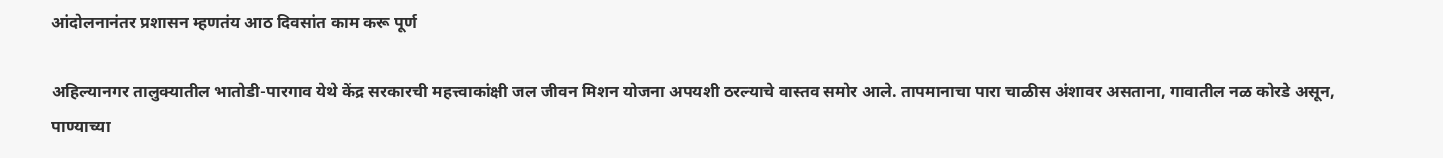आंदोलनानंतर प्रशासन म्हणतंय आठ दिवसांत काम करू पूर्ण

अहिल्यानगर तालुक्यातील भातोडी-पारगाव येथे केंद्र सरकारची महत्त्वाकांक्षी जल जीवन मिशन योजना अपयशी ठरल्याचे वास्तव समोर आले. तापमानाचा पारा चाळीस अंशावर असताना, गावातील नळ कोरडे असून, पाण्याच्या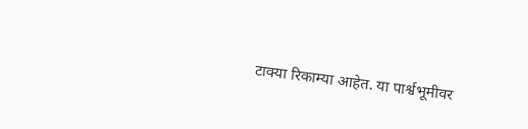टाक्या रिकाम्या आहेत. या पार्श्वभूमीवर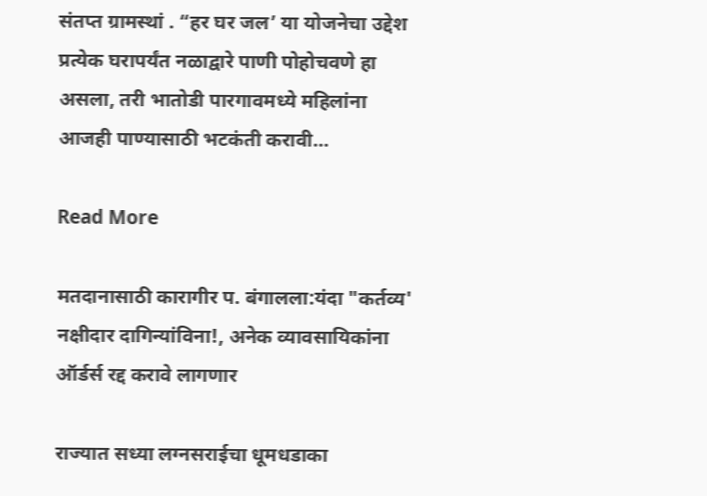संतप्त ग्रामस्थां . “हर घर जल’ या योजनेचा उद्देश प्रत्येक घरापर्यंत नळाद्वारे पाणी पोहोचवणे हा असला, तरी भातोडी पारगावमध्ये महिलांना आजही पाण्यासाठी भटकंती करावी…

Read More

मतदानासाठी कारागीर प. बंगालला:यंदा "कर्तव्य' नक्षीदार दागिन्यांविना!, अनेक व्यावसायिकांना ऑर्डर्स रद्द करावे लागणार

राज्यात सध्या लग्नसराईचा धूमधडाका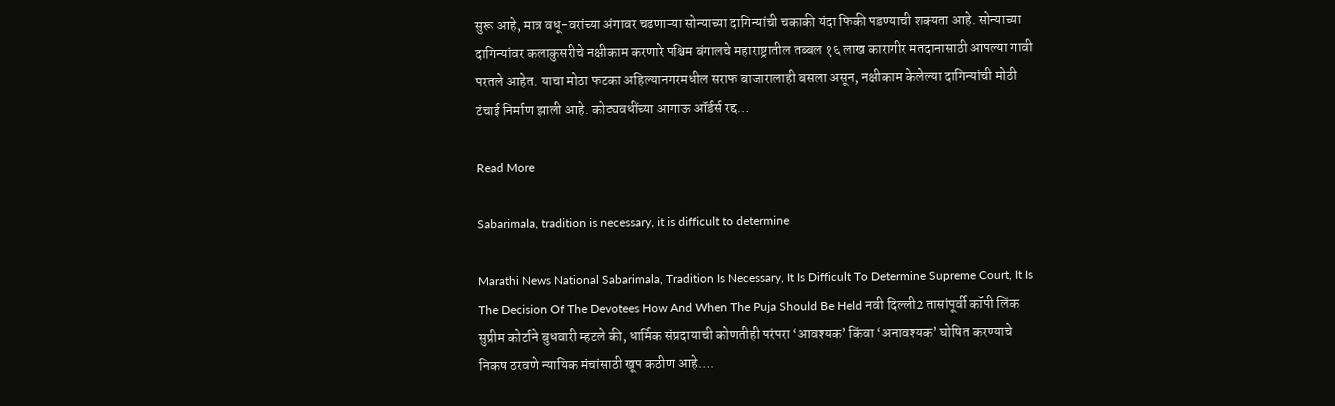सुरू आहे, मात्र वधू-वरांच्या अंगावर चढणाऱ्या सोन्याच्या दागिन्यांची चकाकी यंदा फिकी पडण्याची शक्यता आहे. सोन्याच्या दागिन्यांवर कलाकुसरीचे नक्षीकाम करणारे पश्चिम बंगालचे महाराष्ट्रातील तब्बल १६ लाख कारागीर मतदानासाठी आपल्या गावी परतले आहेत. याचा मोठा फटका अहिल्यानगरमधील सराफ बाजारालाही बसला असून, नक्षीकाम केलेल्या दागिन्यांची मोठी टंचाई निर्माण झाली आहे. कोट्यवधींच्या आगाऊ ऑर्डर्स रद्द…

Read More

Sabarimala, tradition is necessary, it is difficult to determine

Marathi News National Sabarimala, Tradition Is Necessary, It Is Difficult To Determine Supreme Court, It Is The Decision Of The Devotees How And When The Puja Should Be Held नवी दिल्ली2 तासांपूर्वी कॉपी लिंक सुप्रीम कोर्टाने बुधवारी म्हटले की, धार्मिक संप्रदायाची कोणतीही परंपरा ‘आवश्यक’ किंवा ‘अनावश्यक’ घोषित करण्याचे निकष ठरवणे न्यायिक मंचांसाठी खूप कठीण आहे….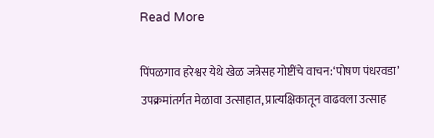Read More

पिंपळगाव हरेश्वर येथे खेळ जत्रेसह गोष्टींचे वाचन:‘पोषण पंधरवडा’ उपक्रमांतर्गत मेळावा उत्साहात, प्रात्यक्षिकातून वाढवला उत्साह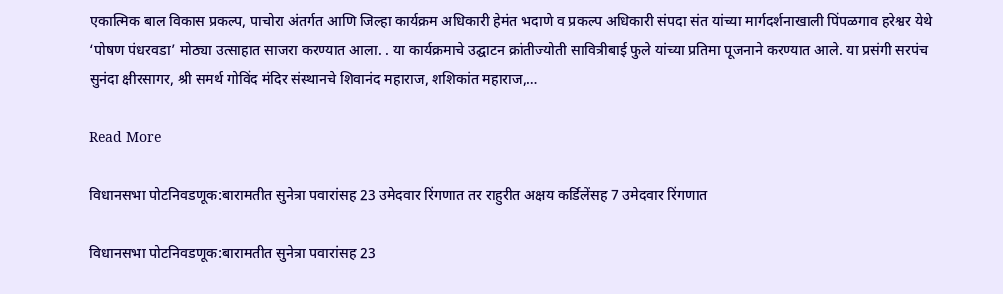एकात्मिक बाल विकास प्रकल्प, पाचोरा अंतर्गत आणि जिल्हा कार्यक्रम अधिकारी हेमंत भदाणे व प्रकल्प अधिकारी संपदा संत यांच्या मार्गदर्शनाखाली पिंपळगाव हरेश्वर येथे ‘पोषण पंधरवडा’ मोठ्या उत्साहात साजरा करण्यात आला. . या कार्यक्रमाचे उद्घाटन क्रांतीज्योती सावित्रीबाई फुले यांच्या प्रतिमा पूजनाने करण्यात आले. या प्रसंगी सरपंच सुनंदा क्षीरसागर, श्री समर्थ गोविंद मंदिर संस्थानचे शिवानंद महाराज, शशिकांत महाराज,…

Read More

विधानसभा पोटनिवडणूक:बारामतीत सुनेत्रा पवारांसह 23 उमेदवार रिंगणात तर राहुरीत अक्षय कर्डिलेंसह 7 उमेदवार रिंगणात

विधानसभा पोटनिवडणूक:बारामतीत सुनेत्रा पवारांसह 23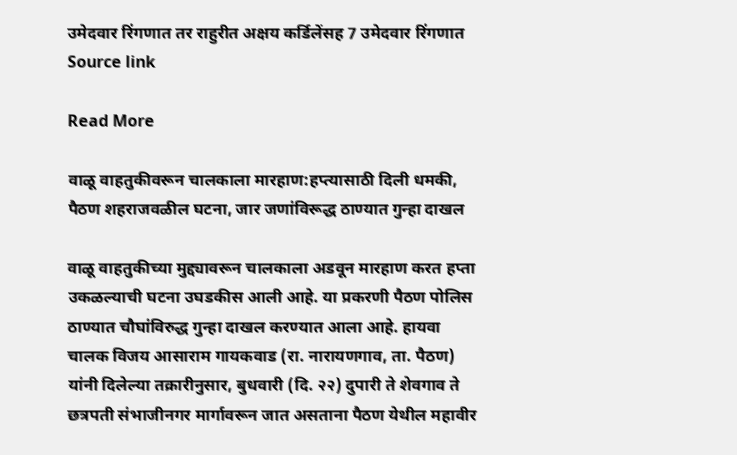उमेदवार रिंगणात तर राहुरीत अक्षय कर्डिलेंसह 7 उमेदवार रिंगणात Source link

Read More

वाळू वाहतुकीवरून चालकाला मारहाण:हप्त्यासाठी दिली धमकी, पैठण शहराजवळील घटना, जार जणांविरूद्ध ठाण्यात गुन्हा दाखल

वाळू वाहतुकीच्या मुद्द्यावरून चालकाला अडवून मारहाण करत हप्ता उकळल्याची घटना उघडकीस आली आहे. या प्रकरणी पैठण पोलिस ठाण्यात चौघांविरुद्ध गुन्हा दाखल करण्यात आला आहे. हायवा चालक विजय आसाराम गायकवाड (रा. नारायणगाव, ता. पैठण) यांनी दिलेल्या तक्रारीनुसार, बुधवारी (दि. २२) दुपारी ते शेवगाव ते छत्रपती संभाजीनगर मार्गावरून जात असताना पैठण येथील महावीर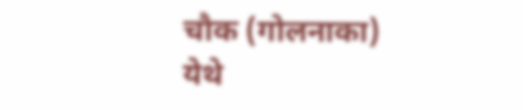चौक (गोलनाका) येथे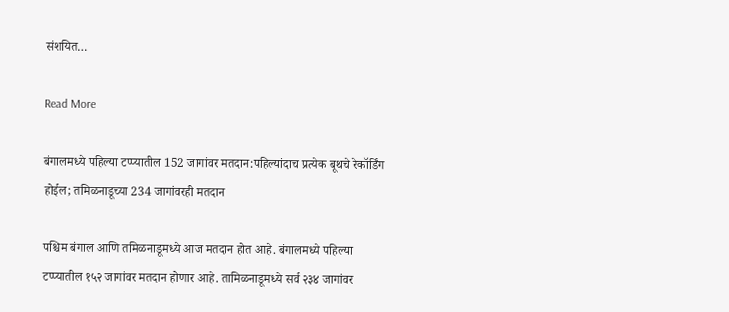संशयित…

Read More

बंगालमध्ये पहिल्या टप्प्यातील 152 जागांवर मतदान:पहिल्यांदाच प्रत्येक बूथचे रेकॉर्डिंग होईल; तमिळनाडूच्या 234 जागांवरही मतदान

पश्चिम बंगाल आणि तमिळनाडूमध्ये आज मतदान होत आहे. बंगालमध्ये पहिल्या टप्प्यातील १५२ जागांवर मतदान होणार आहे. तामिळनाडूमध्ये सर्व २३४ जागांवर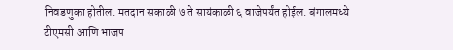निवडणुका होतील. मतदान सकाळी ७ ते सायंकाळी ६ वाजेपर्यंत होईल. बंगालमध्ये टीएमसी आणि भाजप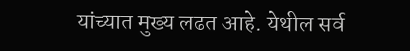यांच्यात मुख्य लढत आहे. येथील सर्व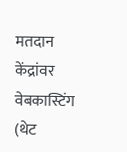मतदान केंद्रांवर वेबकास्टिंग (थेट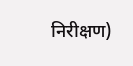निरीक्षण)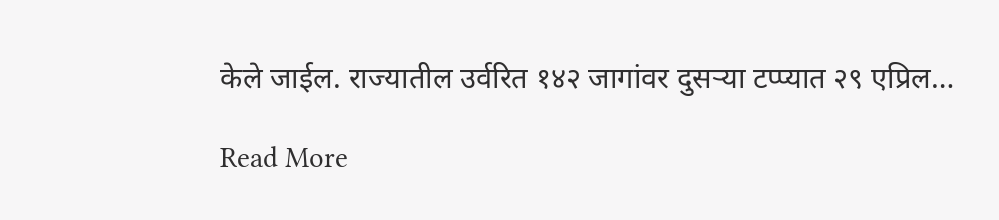केले जाईल. राज्यातील उर्वरित १४२ जागांवर दुसऱ्या टप्प्यात २९ एप्रिल…

Read More